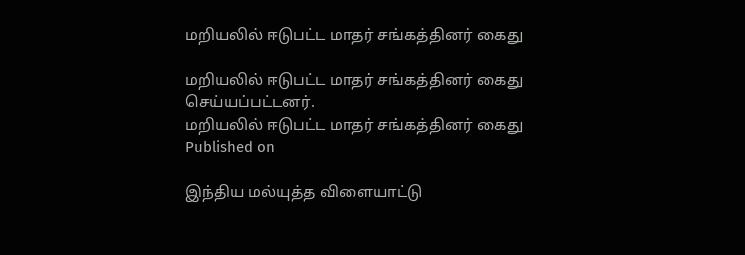மறியலில் ஈடுபட்ட மாதர் சங்கத்தினர் கைது

மறியலில் ஈடுபட்ட மாதர் சங்கத்தினர் கைது செய்யப்பட்டனர்.
மறியலில் ஈடுபட்ட மாதர் சங்கத்தினர் கைது
Published on

இந்திய மல்யுத்த விளையாட்டு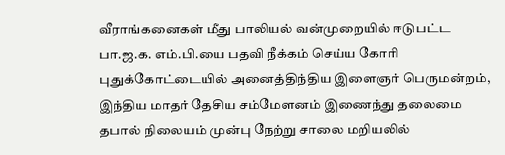வீராங்கனைகள் மீது பாலியல் வன்முறையில் ஈடுபட்ட பா.ஜ.க. எம்.பி.யை பதவி நீக்கம் செய்ய கோரி புதுக்கோட்டையில் அனைத்திந்திய இளைஞர் பெருமன்றம், இந்திய மாதர் தேசிய சம்மேளனம் இணைந்து தலைமை தபால் நிலையம் முன்பு நேற்று சாலை மறியலில்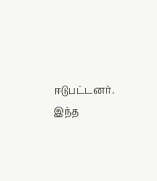ஈடுபட்டனர். இந்த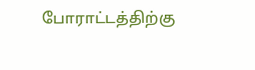போராட்டத்திற்கு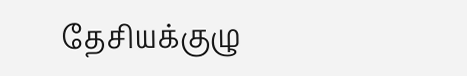தேசியக்குழு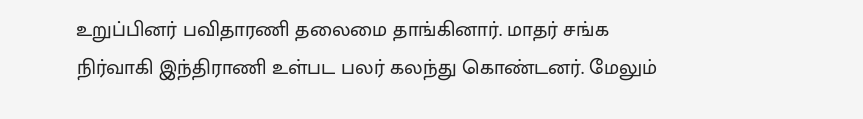உறுப்பினர் பவிதாரணி தலைமை தாங்கினார். மாதர் சங்க நிர்வாகி இந்திராணி உள்பட பலர் கலந்து கொண்டனர். மேலும்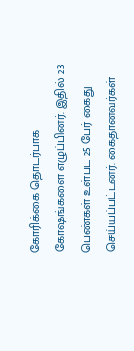கோரிக்கை தொடர்பாக கோஷங்களை எழுப்பினர். இதில் 23 பெண்கள் உள்பட 25 பேர் கைது செய்யப்பட்டனர். கைதானவர்கள்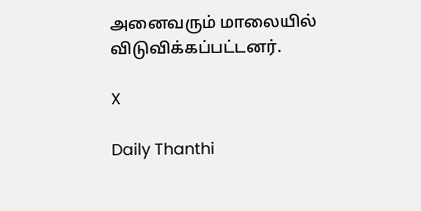அனைவரும் மாலையில் விடுவிக்கப்பட்டனர்.

X

Daily Thanthi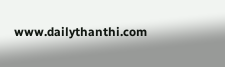www.dailythanthi.com